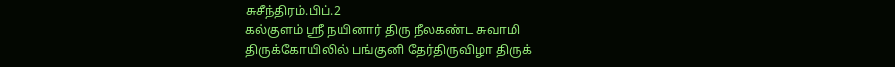சுசீந்திரம்.பிப்.2
கல்குளம் ஸ்ரீ நயினார் திரு நீலகண்ட சுவாமி திருக்கோயிலில் பங்குனி தேர்திருவிழா திருக்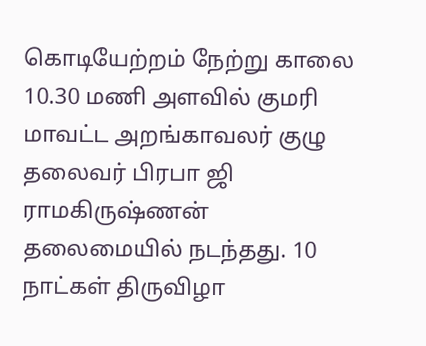கொடியேற்றம் நேற்று காலை 10.30 மணி அளவில் குமரி மாவட்ட அறங்காவலர் குழு தலைவர் பிரபா ஜி ராமகிருஷ்ணன் தலைமையில் நடந்தது. 10 நாட்கள் திருவிழா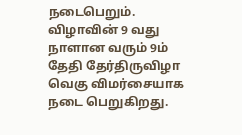நடைபெறும். விழாவின் 9 வது நாளான வரும் 9ம் தேதி தேர்திருவிழா வெகு விமர்சையாக நடை பெறுகிறது.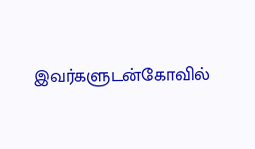இவர்களுடன்கோவில்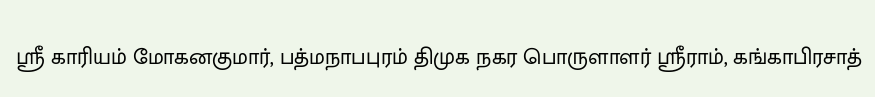ஸ்ரீ காரியம் மோகனகுமார், பத்மநாபபுரம் திமுக நகர பொருளாளர் ஸ்ரீராம், கங்காபிரசாத்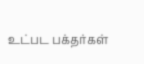உட்பட பக்தர்கள்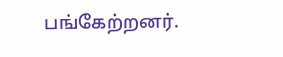பங்கேற்றனர்.